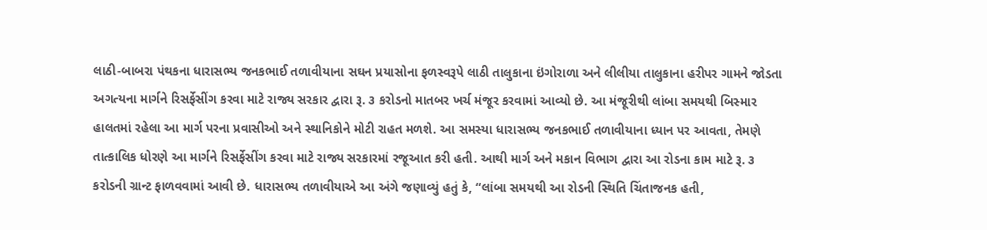લાઠી-બાબરા પંથકના ધારાસભ્ય જનકભાઈ તળાવીયાના સઘન પ્રયાસોના ફળસ્વરૂપે લાઠી તાલુકાના ઇંગોરાળા અને લીલીયા તાલુકાના હરીપર ગામને જોડતા અગત્યના માર્ગને રિસર્ફેસીંગ કરવા માટે રાજ્ય સરકાર દ્વારા રૂ. ૩ કરોડનો માતબર ખર્ચ મંજૂર કરવામાં આવ્યો છે. આ મંજૂરીથી લાંબા સમયથી બિસ્માર હાલતમાં રહેલા આ માર્ગ પરના પ્રવાસીઓ અને સ્થાનિકોને મોટી રાહત મળશે. આ સમસ્યા ધારાસભ્ય જનકભાઈ તળાવીયાના ધ્યાન પર આવતા, તેમણે તાત્કાલિક ધોરણે આ માર્ગને રિસર્ફેસીંગ કરવા માટે રાજ્ય સરકારમાં રજૂઆત કરી હતી. આથી માર્ગ અને મકાન વિભાગ દ્વારા આ રોડના કામ માટે રૂ. ૩ કરોડની ગ્રાન્ટ ફાળવવામાં આવી છે. ધારાસભ્ય તળાવીયાએ આ અંગે જણાવ્યું હતું કે, “લાંબા સમયથી આ રોડની સ્થિતિ ચિંતાજનક હતી,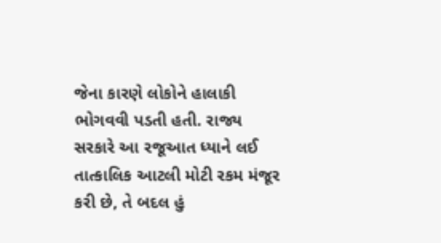જેના કારણે લોકોને હાલાકી ભોગવવી પડતી હતી. રાજ્ય સરકારે આ રજૂઆત ધ્યાને લઈ તાત્કાલિક આટલી મોટી રકમ મંજૂર કરી છે, તે બદલ હું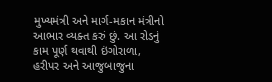મુખ્યમંત્રી અને માર્ગ-મકાન મંત્રીનો આભાર વ્યક્ત કરું છું. આ રોડનું કામ પૂર્ણ થવાથી ઇંગોરાળા, હરીપર અને આજુબાજુના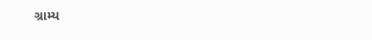ગ્રામ્ય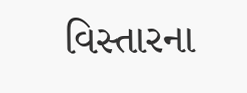વિસ્તારના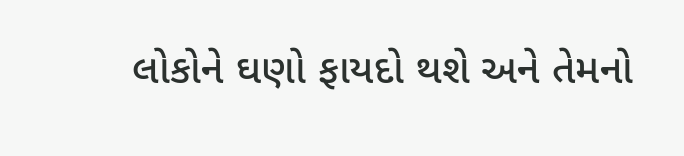લોકોને ઘણો ફાયદો થશે અને તેમનો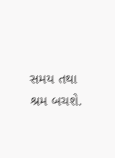સમય તથા શ્રમ બચશે.